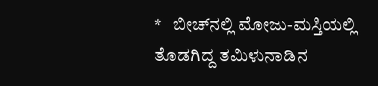*   ಬೀಚ್‌ನಲ್ಲಿ ಮೋಜು-ಮಸ್ತಿಯಲ್ಲಿ ತೊಡಗಿದ್ದ ತಮಿಳುನಾಡಿನ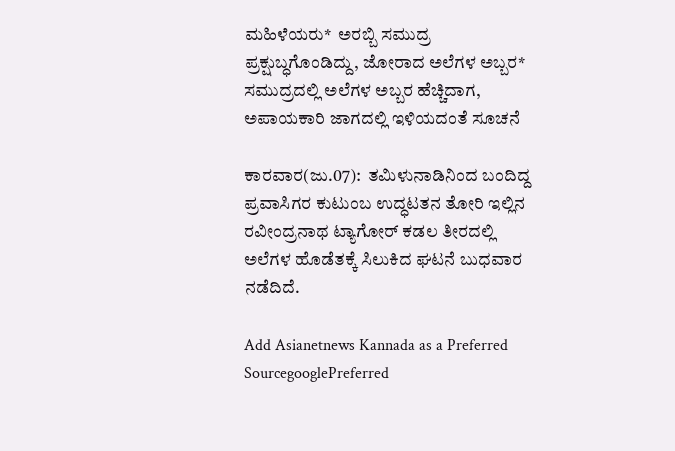ಮಹಿಳೆಯರು*  ಅರಬ್ಬಿ ಸಮುದ್ರ ಪ್ರಕ್ಷುಬ್ಧಗೊಂಡಿದ್ದು, ಜೋರಾದ ಅಲೆಗಳ ಅಬ್ಬರ*  ಸಮುದ್ರದಲ್ಲಿ ಅಲೆಗಳ ಅಬ್ಬರ ಹೆಚ್ಚಿದಾಗ, ಅಪಾಯಕಾರಿ ಜಾಗದಲ್ಲಿ ಇಳಿಯದಂತೆ ಸೂಚನೆ

ಕಾರವಾರ(ಜು.07):  ತಮಿಳುನಾಡಿನಿಂದ ಬಂದಿದ್ದ ಪ್ರವಾಸಿಗರ ಕುಟುಂಬ ಉದ್ಧಟತನ ತೋರಿ ಇಲ್ಲಿನ ರವೀಂದ್ರನಾಥ ಟ್ಯಾಗೋರ್‌ ಕಡಲ ತೀರದಲ್ಲಿ ಅಲೆಗಳ ಹೊಡೆತಕ್ಕೆ ಸಿಲುಕಿದ ಘಟನೆ ಬುಧವಾರ ನಡೆದಿದೆ.

Add Asianetnews Kannada as a Preferred SourcegooglePreferred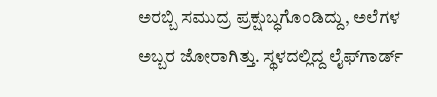ಅರಬ್ಬಿ ಸಮುದ್ರ ಪ್ರಕ್ಷುಬ್ಧಗೊಂಡಿದ್ದು, ಅಲೆಗಳ ಅಬ್ಬರ ಜೋರಾಗಿತ್ತು. ಸ್ಥಳದಲ್ಲಿದ್ದ ಲೈಫ್‌ಗಾರ್ಡ್‌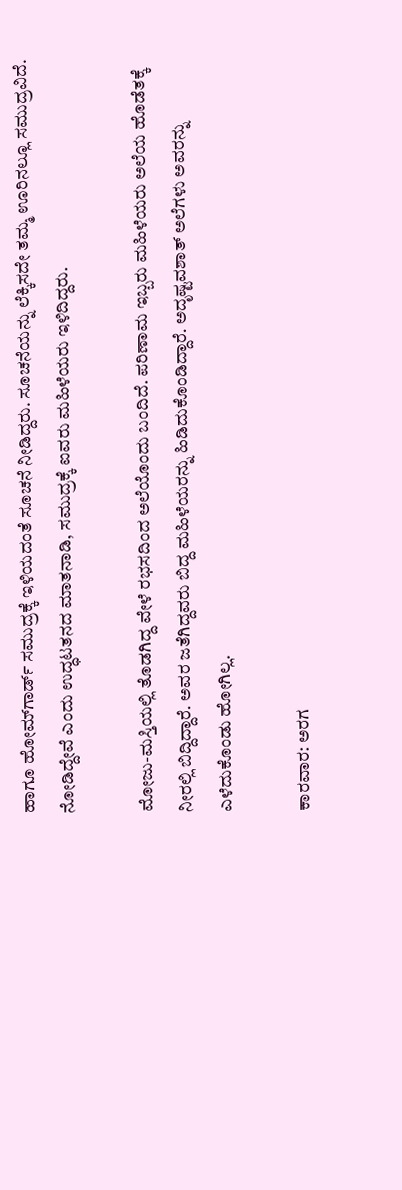ಹಾಗೂ ಹೋಮ್‌ಗಾರ್ಡ್‌ ಸಮುದ್ರಕ್ಕೆ ಇಳಿಯದಂತೆ ಸೂಚನೆ ನೀಡಿದ್ದರು. ಸೂಚನೆಯನ್ನು ಲೆಕ್ಕಿಸದೇ ತಮ್ಮ ಊರಿನಲ್ಲೂ ಸಮುದ್ರವಿದೆ. ನೋಡಿದ್ದೇವೆ ಎಂದು ಉದ್ಧಟತನದ ಮಾತನಾಡಿ, ಸಮುದ್ರಕ್ಕೆ ಐವರು ಮಹಿಳೆಯರು ಇಳಿದಿದ್ದರು.

ಮೋಜು-ಮಸ್ತಿಯಲ್ಲಿ ತೊಡಗಿದ್ದ ವೇಳೆ ರಭಸದಿಂದ ಅಲೆಯೊಂದು ಬಂದಿದೆ. ಪರಿಣಾಮ ಇಬ್ಬರು ಮಹಿಳೆಯರು ಅಲೆಯ ಹೊಡೆತಕ್ಕೆ ನೀರಲ್ಲಿ ಬಿದ್ದಿದ್ದಾರೆ. ಅವರ ಜತೆಗಿದ್ದವರು ಬಿದ್ದ ಮಹಿಳೆಯರನ್ನು ಹಿಡಿದುಕೊಂಡಿದ್ದಾರೆ. ಅದೃಷ್ಟವಶಾತ್‌ ಅಲೆಗಳು ಅವರನ್ನು ಎಳೆದುಕೊಂಡು ಹೋಗಿಲ್ಲ.

ಕಾರವಾರ: ಅರಗ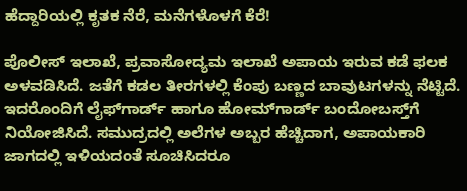ಹೆದ್ದಾರಿಯಲ್ಲಿ ಕೃತಕ ನೆರೆ, ಮನೆಗಳೊಳಗೆ ಕೆರೆ!

ಪೊಲೀಸ್‌ ಇಲಾಖೆ, ಪ್ರವಾಸೋದ್ಯಮ ಇಲಾಖೆ ಅಪಾಯ ಇರುವ ಕಡೆ ಫಲಕ ಅಳವಡಿಸಿದೆ. ಜತೆಗೆ ಕಡಲ ತೀರಗಳಲ್ಲಿ ಕೆಂಪು ಬಣ್ಣದ ಬಾವುಟಗಳನ್ನು ನೆಟ್ಟಿದೆ. ಇದರೊಂದಿಗೆ ಲೈಫ್‌ಗಾರ್ಡ್‌ ಹಾಗೂ ಹೋಮ್‌ಗಾರ್ಡ್‌ ಬಂದೋಬಸ್ತ್‌ಗೆ ನಿಯೋಜಿಸಿದೆ. ಸಮುದ್ರದಲ್ಲಿ ಅಲೆಗಳ ಅಬ್ಬರ ಹೆಚ್ಚಿದಾಗ, ಅಪಾಯಕಾರಿ ಜಾಗದಲ್ಲಿ ಇಳಿಯದಂತೆ ಸೂಚಿಸಿದರೂ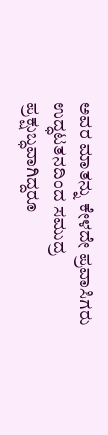ಅವರ ಮಾತನ್ನು ಕೇಳದೇ ಪ್ರವಾಸಿಗರು ಉದ್ಧಟತನದಿಂದ ಸಮುದ್ರ ಪ್ರಕ್ಷುಬ್ಧವಾಗಿದ್ದರೂ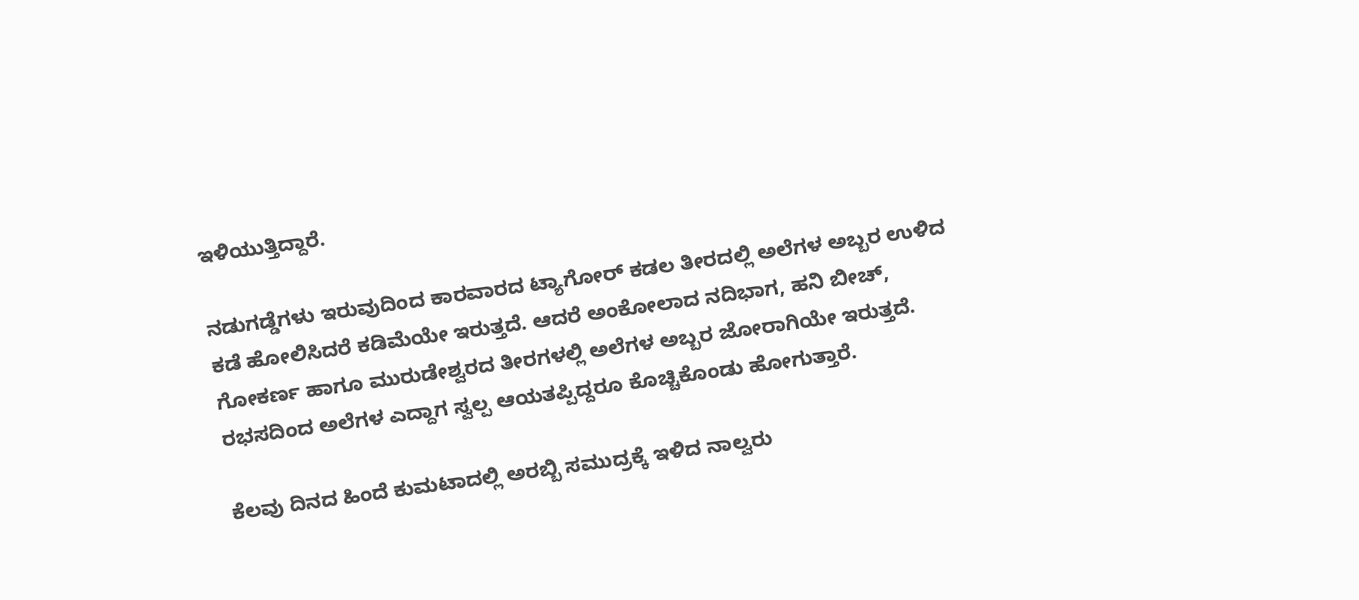ಇಳಿಯುತ್ತಿದ್ದಾರೆ.

ನಡುಗಡ್ಡೆಗಳು ಇರುವುದಿಂದ ಕಾರವಾರದ ಟ್ಯಾಗೋರ್‌ ಕಡಲ ತೀರದಲ್ಲಿ ಅಲೆಗಳ ಅಬ್ಬರ ಉಳಿದ ಕಡೆ ಹೋಲಿಸಿದರೆ ಕಡಿಮೆಯೇ ಇರುತ್ತದೆ. ಆದರೆ ಅಂಕೋಲಾದ ನದಿಭಾಗ, ಹನಿ ಬೀಚ್‌, ಗೋಕರ್ಣ ಹಾಗೂ ಮುರುಡೇಶ್ವರದ ತೀರಗಳಲ್ಲಿ ಅಲೆಗಳ ಅಬ್ಬರ ಜೋರಾಗಿಯೇ ಇರುತ್ತದೆ. ರಭಸದಿಂದ ಅಲೆಗಳ ಎದ್ದಾಗ ಸ್ವಲ್ಪ ಆಯತಪ್ಪಿದ್ದರೂ ಕೊಚ್ಚಿಕೊಂಡು ಹೋಗುತ್ತಾರೆ.

ಕೆಲವು ದಿನದ ಹಿಂದೆ ಕುಮಟಾದಲ್ಲಿ ಅರಬ್ಬಿ ಸಮುದ್ರಕ್ಕೆ ಇಳಿದ ನಾಲ್ವರು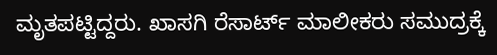ಮೃತಪಟ್ಟಿದ್ದರು. ಖಾಸಗಿ ರೆಸಾರ್ಟ್‌ ಮಾಲೀಕರು ಸಮುದ್ರಕ್ಕೆ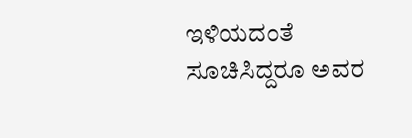ಇಳಿಯದಂತೆ ಸೂಚಿಸಿದ್ದರೂ ಅವರ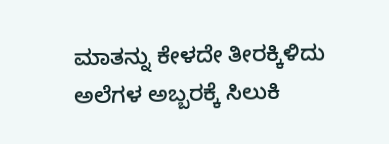ಮಾತನ್ನು ಕೇಳದೇ ತೀರಕ್ಕಿಳಿದು ಅಲೆಗಳ ಅಬ್ಬರಕ್ಕೆ ಸಿಲುಕಿ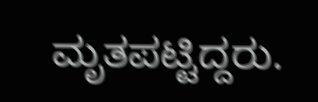ಮೃತಪಟ್ಟಿದ್ದರು.